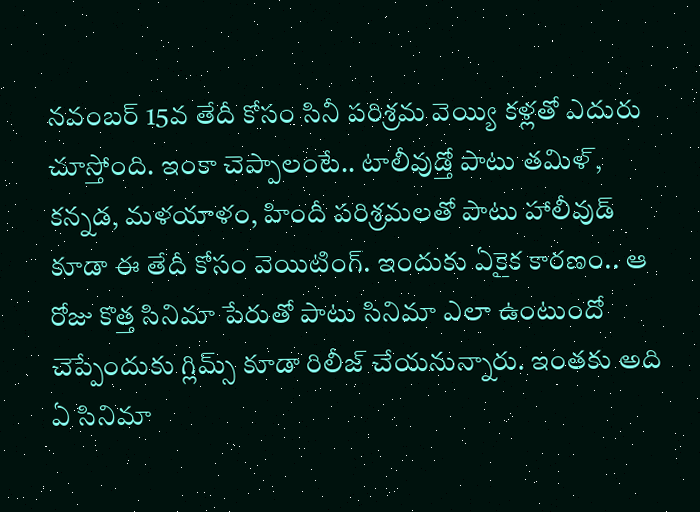నవంబర్ 15వ తేదీ కోసం సినీ పరిశ్రమ వెయ్యి కళ్లతో ఎదురు చూస్తోంది. ఇంకా చెప్పాలంటే.. టాలీవుడ్తో పాటు తమిళ్, కన్నడ, మళయాళం, హిందీ పరిశ్రమలతో పాటు హాలీవుడ్ కూడా ఈ తేదీ కోసం వెయిటింగ్. ఇందుకు ఏకైక కారణం.. ఆ రోజు కొత్త సినిమా పేరుతో పాటు సినిమా ఎలా ఉంటుందో చెప్పేందుకు గ్లిమ్స్ కూడా రిలీజ్ చేయనున్నారు. ఇంతకు అది ఏ సినిమా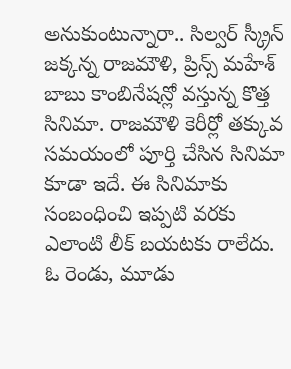అనుకుంటున్నారా.. సిల్వర్ స్క్రీన్ జక్కన్న రాజమౌళి, ప్రిన్స్ మహేశ్ బాబు కాంబినేషన్లో వస్తున్న కొత్త సినిమా. రాజమౌళి కెరీర్లో తక్కువ సమయంలో పూర్తి చేసిన సినిమా కూడా ఇదే. ఈ సినిమాకు సంబంధించి ఇప్పటి వరకు ఎలాంటి లీక్ బయటకు రాలేదు. ఓ రెండు, మూడు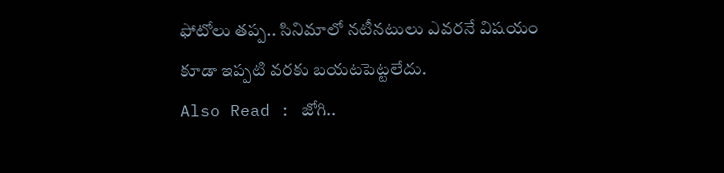ఫోటోలు తప్ప.. సినిమాలో నటీనటులు ఎవరనే విషయం కూడా ఇప్పటి వరకు బయటపెట్టలేదు.
Also Read : జోగి..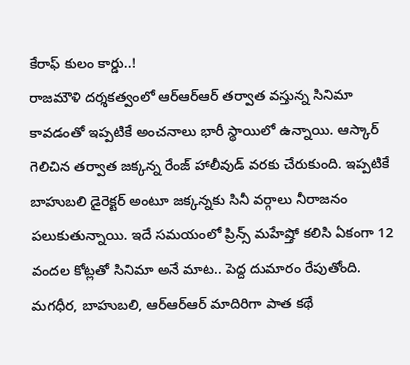కేరాఫ్ కులం కార్డు..!
రాజమౌళి దర్శకత్వంలో ఆర్ఆర్ఆర్ తర్వాత వస్తున్న సినిమా కావడంతో ఇప్పటికే అంచనాలు భారీ స్థాయిలో ఉన్నాయి. ఆస్కార్ గెలిచిన తర్వాత జక్కన్న రేంజ్ హాలీవుడ్ వరకు చేరుకుంది. ఇప్పటికే బాహుబలి డైరెక్టర్ అంటూ జక్కన్నకు సినీ వర్గాలు నీరాజనం పలుకుతున్నాయి. ఇదే సమయంలో ప్రిన్స్ మహేష్తో కలిసి ఏకంగా 12 వందల కోట్లతో సినిమా అనే మాట.. పెద్ద దుమారం రేపుతోంది. మగధీర, బాహుబలి, ఆర్ఆర్ఆర్ మాదిరిగా పాత కథే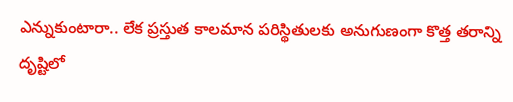ఎన్నుకుంటారా.. లేక ప్రస్తుత కాలమాన పరిస్థితులకు అనుగుణంగా కొత్త తరాన్ని దృష్టిలో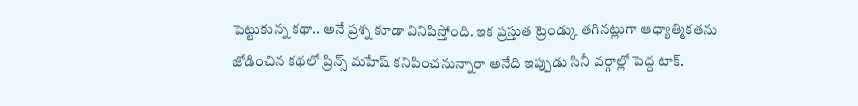పెట్టుకున్న కథా.. అనే ప్రశ్న కూడా వినిపిస్తోంది. ఇక ప్రస్తుత ట్రెండ్కు తగినట్లుగా ఆధ్యాత్మికతను జోడించిన కథలో ప్రిన్స్ మహేష్ కనిపించనున్నారా అనేది ఇప్పుడు సినీ వర్గాల్లో పెద్ద టాక్.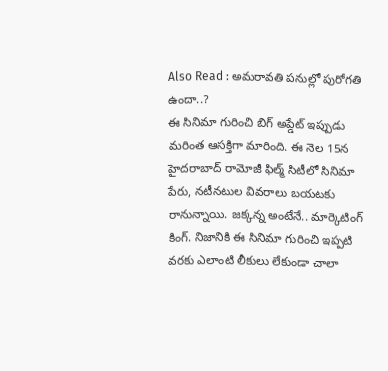Also Read : అమరావతి పనుల్లో పురోగతి ఉందా..?
ఈ సినిమా గురించి బిగ్ అప్డేట్ ఇప్పుడు మరింత ఆసక్తిగా మారింది. ఈ నెల 15న హైదరాబాద్ రామోజీ ఫిల్మ్ సిటీలో సినిమా పేరు, నటీనటుల వివరాలు బయటకు రానున్నాయి. జక్కన్న అంటేనే.. మార్కెటింగ్ కింగ్. నిజానికి ఈ సినిమా గురించి ఇప్పటి వరకు ఎలాంటి లీకులు లేకుండా చాలా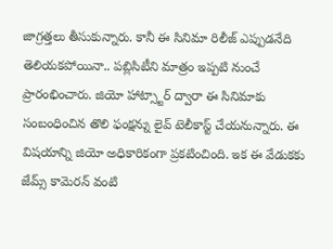జాగ్రత్తలు తీసుకున్నారు. కానీ ఈ సినిమా రిలీజ్ ఎప్పుడనేది తెలియకపోయినా.. పబ్లిసిటీని మాత్రం ఇప్పటి నుంచే ప్రారంభించారు. జియో హాట్స్టార్ ద్వారా ఈ సినిమాకు సంబంధించిన తొలి ఫంక్షన్ను లైవ్ టెలీకాస్ట్ చేయనున్నారు. ఈ విషయాన్ని జియో అధికారికంగా ప్రకటించింది. ఇక ఈ వేడుకకు జేమ్స్ కామెరన్ వంటి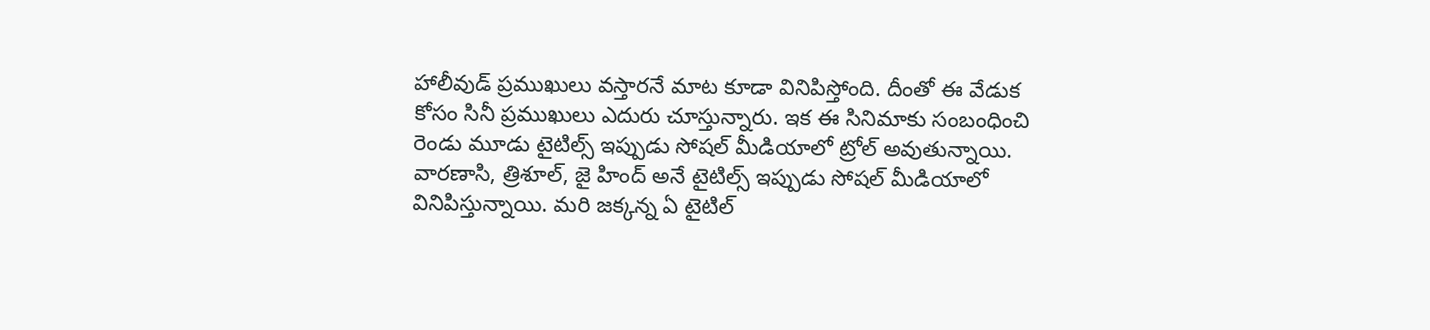హాలీవుడ్ ప్రముఖులు వస్తారనే మాట కూడా వినిపిస్తోంది. దీంతో ఈ వేడుక కోసం సినీ ప్రముఖులు ఎదురు చూస్తున్నారు. ఇక ఈ సినిమాకు సంబంధించి రెండు మూడు టైటిల్స్ ఇప్పుడు సోషల్ మీడియాలో ట్రోల్ అవుతున్నాయి. వారణాసి, త్రిశూల్, జై హింద్ అనే టైటిల్స్ ఇప్పుడు సోషల్ మీడియాలో వినిపిస్తున్నాయి. మరి జక్కన్న ఏ టైటిల్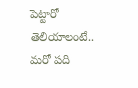పెట్టారో తెలియాలంటే.. మరో పది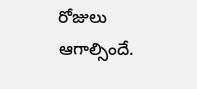రోజులు ఆగాల్సిందే.